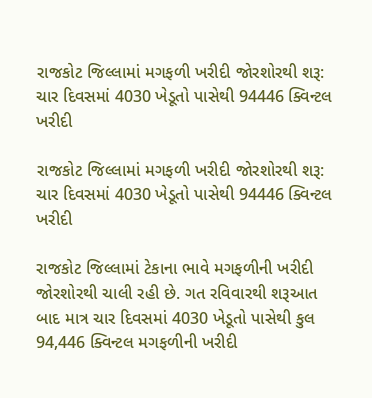રાજકોટ જિલ્લામાં મગફળી ખરીદી જોરશોરથી શરૂ: ચાર દિવસમાં 4030 ખેડૂતો પાસેથી 94446 ક્વિન્ટલ ખરીદી

રાજકોટ જિલ્લામાં મગફળી ખરીદી જોરશોરથી શરૂ: ચાર દિવસમાં 4030 ખેડૂતો પાસેથી 94446 ક્વિન્ટલ ખરીદી

રાજકોટ જિલ્લામાં ટેકાના ભાવે મગફળીની ખરીદી જોરશોરથી ચાલી રહી છે. ગત રવિવારથી શરૂઆત બાદ માત્ર ચાર દિવસમાં 4030 ખેડૂતો પાસેથી કુલ 94,446 ક્વિન્ટલ મગફળીની ખરીદી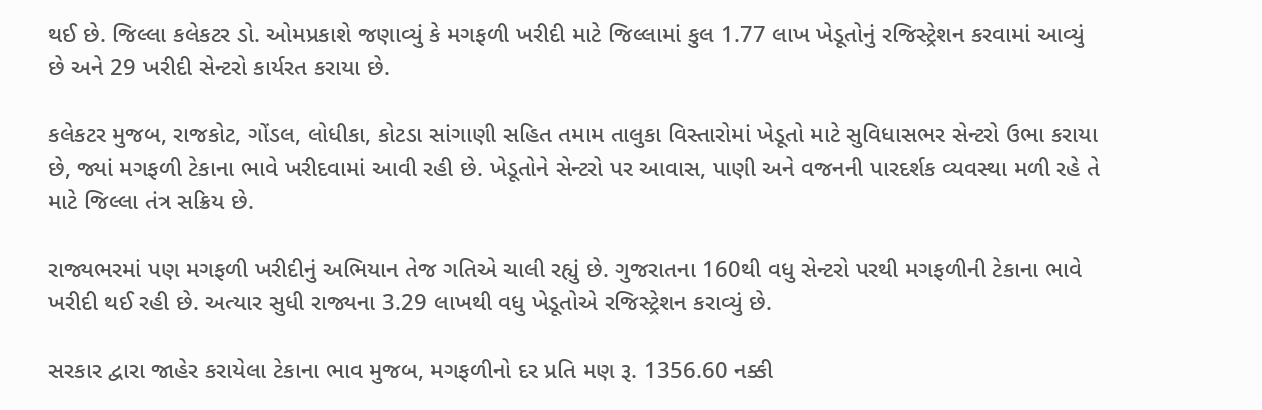થઈ છે. જિલ્લા કલેકટર ડો. ઓમપ્રકાશે જણાવ્યું કે મગફળી ખરીદી માટે જિલ્લામાં કુલ 1.77 લાખ ખેડૂતોનું રજિસ્ટ્રેશન કરવામાં આવ્યું છે અને 29 ખરીદી સેન્ટરો કાર્યરત કરાયા છે.

કલેકટર મુજબ, રાજકોટ, ગોંડલ, લોધીકા, કોટડા સાંગાણી સહિત તમામ તાલુકા વિસ્તારોમાં ખેડૂતો માટે સુવિધાસભર સેન્ટરો ઉભા કરાયા છે, જ્યાં મગફળી ટેકાના ભાવે ખરીદવામાં આવી રહી છે. ખેડૂતોને સેન્ટરો પર આવાસ, પાણી અને વજનની પારદર્શક વ્યવસ્થા મળી રહે તે માટે જિલ્લા તંત્ર સક્રિય છે.

રાજ્યભરમાં પણ મગફળી ખરીદીનું અભિયાન તેજ ગતિએ ચાલી રહ્યું છે. ગુજરાતના 160થી વધુ સેન્ટરો પરથી મગફળીની ટેકાના ભાવે ખરીદી થઈ રહી છે. અત્યાર સુધી રાજ્યના 3.29 લાખથી વધુ ખેડૂતોએ રજિસ્ટ્રેશન કરાવ્યું છે.

સરકાર દ્વારા જાહેર કરાયેલા ટેકાના ભાવ મુજબ, મગફળીનો દર પ્રતિ મણ રૂ. 1356.60 નક્કી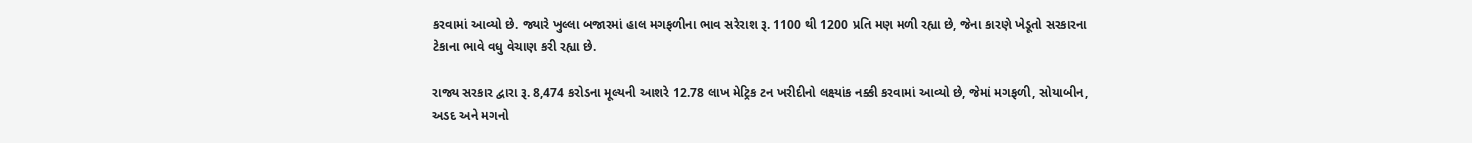કરવામાં આવ્યો છે. જ્યારે ખુલ્લા બજારમાં હાલ મગફળીના ભાવ સરેરાશ રૂ. 1100 થી 1200 પ્રતિ મણ મળી રહ્યા છે, જેના કારણે ખેડૂતો સરકારના ટેકાના ભાવે વધુ વેચાણ કરી રહ્યા છે.

રાજ્ય સરકાર દ્વારા રૂ. 8,474 કરોડના મૂલ્યની આશરે 12.78 લાખ મેટ્રિક ટન ખરીદીનો લક્ષ્યાંક નક્કી કરવામાં આવ્યો છે, જેમાં મગફળી, સોયાબીન, અડદ અને મગનો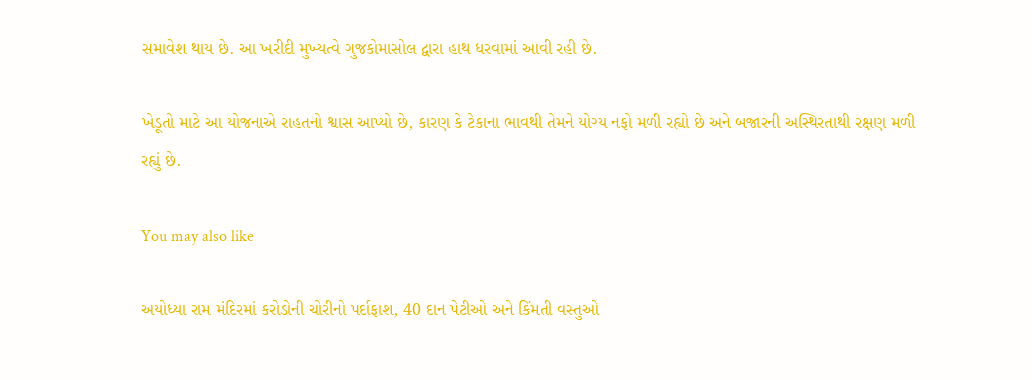સમાવેશ થાય છે. આ ખરીદી મુખ્યત્વે ગુજકોમાસોલ દ્વારા હાથ ધરવામાં આવી રહી છે.

ખેડૂતો માટે આ યોજનાએ રાહતનો શ્વાસ આપ્યો છે, કારણ કે ટેકાના ભાવથી તેમને યોગ્ય નફો મળી રહ્યો છે અને બજારની અસ્થિરતાથી રક્ષણ મળી રહ્યું છે.

You may also like

અયોધ્યા રામ મંદિરમાં કરોડોની ચોરીનો પર્દાફાશ, 40 દાન પેટીઓ અને કિંમતી વસ્તુઓ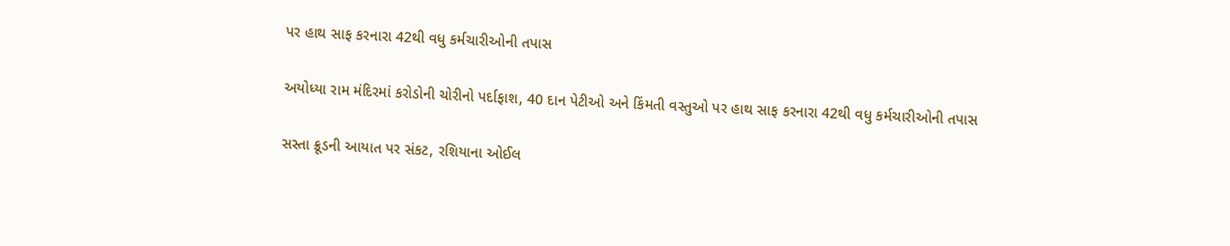પર હાથ સાફ કરનારા 42થી વધુ કર્મચારીઓની તપાસ

અયોધ્યા રામ મંદિરમાં કરોડોની ચોરીનો પર્દાફાશ, 40 દાન પેટીઓ અને કિંમતી વસ્તુઓ પર હાથ સાફ કરનારા 42થી વધુ કર્મચારીઓની તપાસ

સસ્તા ક્રૂડની આયાત પર સંકટ, રશિયાના ઓઈલ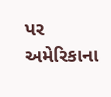પર અમેરિકાના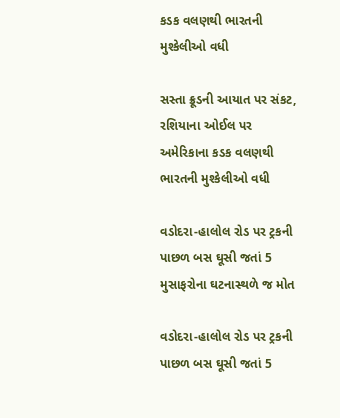કડક વલણથી ભારતની મુશ્કેલીઓ વધી

સસ્તા ક્રૂડની આયાત પર સંકટ, રશિયાના ઓઈલ પર અમેરિકાના કડક વલણથી ભારતની મુશ્કેલીઓ વધી

વડોદરા-હાલોલ રોડ પર ટ્રકની પાછળ બસ ઘૂસી જતાં 5 મુસાફરોના ઘટનાસ્થળે જ મોત

વડોદરા-હાલોલ રોડ પર ટ્રકની પાછળ બસ ઘૂસી જતાં 5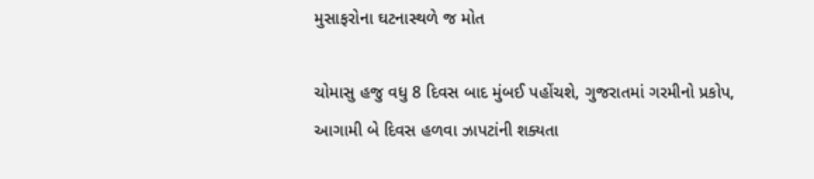મુસાફરોના ઘટનાસ્થળે જ મોત

ચોમાસુ હજુ વધુ 8 દિવસ બાદ મુંબઈ પહોંચશે, ગુજરાતમાં ગરમીનો પ્રકોપ, આગામી બે દિવસ હળવા ઝાપટાંની શક્યતા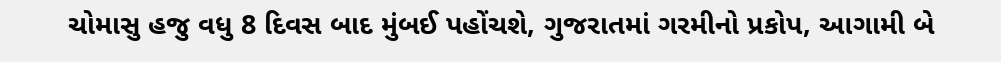ચોમાસુ હજુ વધુ 8 દિવસ બાદ મુંબઈ પહોંચશે, ગુજરાતમાં ગરમીનો પ્રકોપ, આગામી બે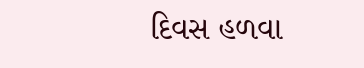દિવસ હળવા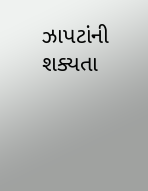ઝાપટાંની શક્યતા